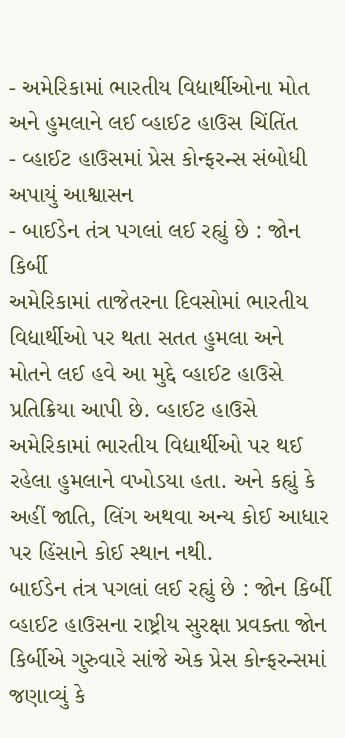- અમેરિકામાં ભારતીય વિદ્યાર્થીઓના મોત અને હુમલાને લઈ વ્હાઈટ હાઉસ ચિંતિંત
- વ્હાઈટ હાઉસમાં પ્રેસ કોન્ફરન્સ સંબોધી અપાયું આશ્વાસન
- બાઈડેન તંત્ર પગલાં લઈ રહ્યું છે : જોન કિર્બી
અમેરિકામાં તાજેતરના દિવસોમાં ભારતીય વિદ્યાર્થીઓ પર થતા સતત હુમલા અને મોતને લઈ હવે આ મુદ્દે વ્હાઈટ હાઉસે પ્રતિક્રિયા આપી છે. વ્હાઈટ હાઉસે અમેરિકામાં ભારતીય વિદ્યાર્થીઓ પર થઈ રહેલા હુમલાને વખોડયા હતા. અને કહ્યું કે અહીં જાતિ, લિંગ અથવા અન્ય કોઈ આધાર પર હિંસાને કોઈ સ્થાન નથી.
બાઈડેન તંત્ર પગલાં લઈ રહ્યું છે : જોન કિર્બી
વ્હાઈટ હાઉસના રાષ્ટ્રીય સુરક્ષા પ્રવક્તા જોન કિર્બીએ ગુરુવારે સાંજે એક પ્રેસ કોન્ફરન્સમાં જણાવ્યું કે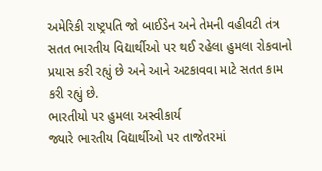અમેરિકી રાષ્ટ્રપતિ જો બાઈડેન અને તેમની વહીવટી તંત્ર સતત ભારતીય વિદ્યાર્થીઓ પર થઈ રહેલા હુમલા રોકવાનો પ્રયાસ કરી રહ્યું છે અને આને અટકાવવા માટે સતત કામ કરી રહ્યું છે.
ભારતીયો પર હુમલા અસ્વીકાર્ય
જ્યારે ભારતીય વિદ્યાર્થીઓ પર તાજેતરમાં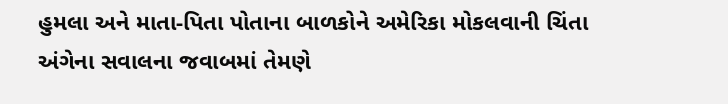હુમલા અને માતા-પિતા પોતાના બાળકોને અમેરિકા મોકલવાની ચિંતા અંગેના સવાલના જવાબમાં તેમણે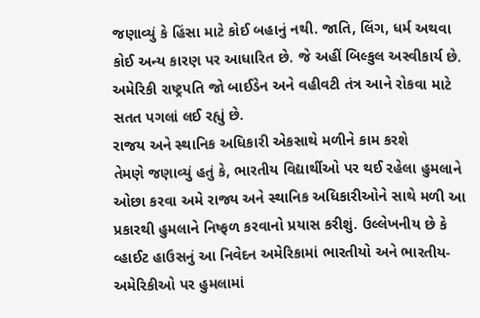જણાવ્યું કે હિંસા માટે કોઈ બહાનું નથી. જાતિ, લિંગ, ધર્મ અથવા કોઈ અન્ય કારણ પર આધારિત છે. જે અહીં બિલ્કુલ અસ્વીકાર્ય છે. અમેરિકી રાષ્ટ્રપતિ જો બાઈડેન અને વહીવટી તંત્ર આને રોકવા માટે સતત પગલાં લઈ રહ્યું છે.
રાજય અને સ્થાનિક અધિકારી એકસાથે મળીને કામ કરશે
તેમણે જણાવ્યું હતું કે, ભારતીય વિદ્યાર્થીઓ પર થઈ રહેલા હુમલાને ઓછા કરવા અમે રાજ્ય અને સ્થાનિક અધિકારીઓને સાથે મળી આ પ્રકારથી હુમલાને નિષ્ફળ કરવાનો પ્રયાસ કરીશું. ઉલ્લેખનીય છે કે વ્હાઈટ હાઉસનું આ નિવેદન અમેરિકામાં ભારતીયો અને ભારતીય-અમેરિકીઓ પર હુમલામાં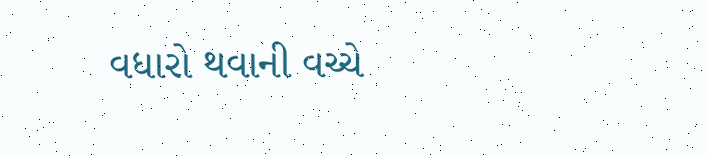વધારો થવાની વચ્ચે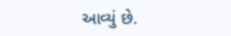આવ્યું છે.